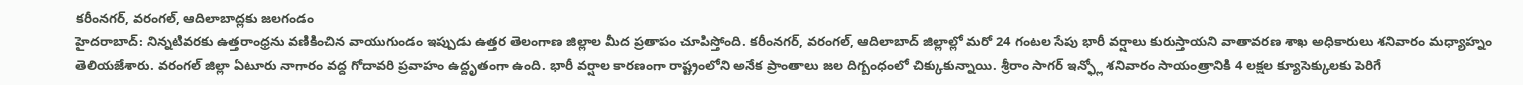కరీంనగర్, వరంగల్, ఆదిలాబాద్లకు జలగండం
హైదరాబాద్: నిన్నటివరకు ఉత్తరాంధ్రను వణికించిన వాయుగుండం ఇప్పుడు ఉత్తర తెలంగాణ జిల్లాల మీద ప్రతాపం చూపిస్తోంది. కరీంనగర్, వరంగల్, ఆదిలాబాద్ జిల్లాల్లో మరో 24 గంటల సేపు భారీ వర్షాలు కురుస్తాయని వాతావరణ శాఖ అధికారులు శనివారం మధ్యాహ్నం తెలియజేశారు. వరంగల్ జిల్లా ఏటూరు నాగారం వద్ద గోదావరి ప్రవాహం ఉద్దృతంగా ఉంది. భారీ వర్షాల కారణంగా రాష్ట్రంలోని అనేక ప్రాంతాలు జల దిగ్బంధంలో చిక్కుకున్నాయి. శ్రీరాం సాగర్ ఇన్ఫ్లో శనివారం సాయంత్రానికి 4 లక్షల క్యూసెక్కులకు పెరిగే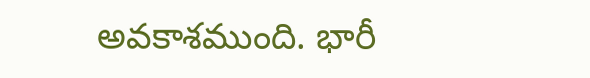అవకాశముంది. భారీ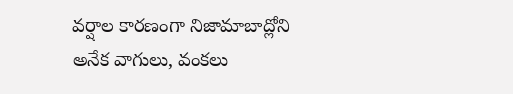వర్షాల కారణంగా నిజామాబాద్లోని అనేక వాగులు, వంకలు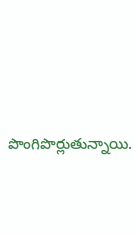పొంగిపొర్లుతున్నాయి.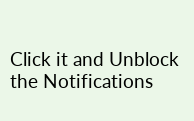Click it and Unblock the Notifications